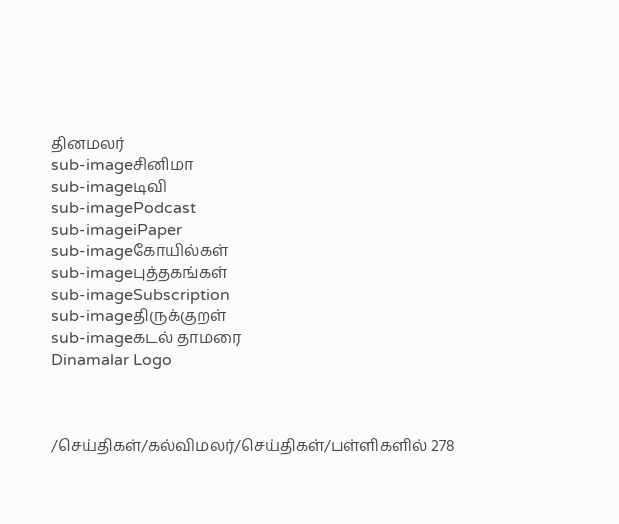தினமலர்
sub-imageசினிமா
sub-imageடிவி
sub-imagePodcast
sub-imageiPaper
sub-imageகோயில்கள்
sub-imageபுத்தகங்கள்
sub-imageSubscription
sub-imageதிருக்குறள்
sub-imageகடல் தாமரை
Dinamalar Logo



/செய்திகள்/கல்விமலர்/செய்திகள்/பள்ளிகளில் 278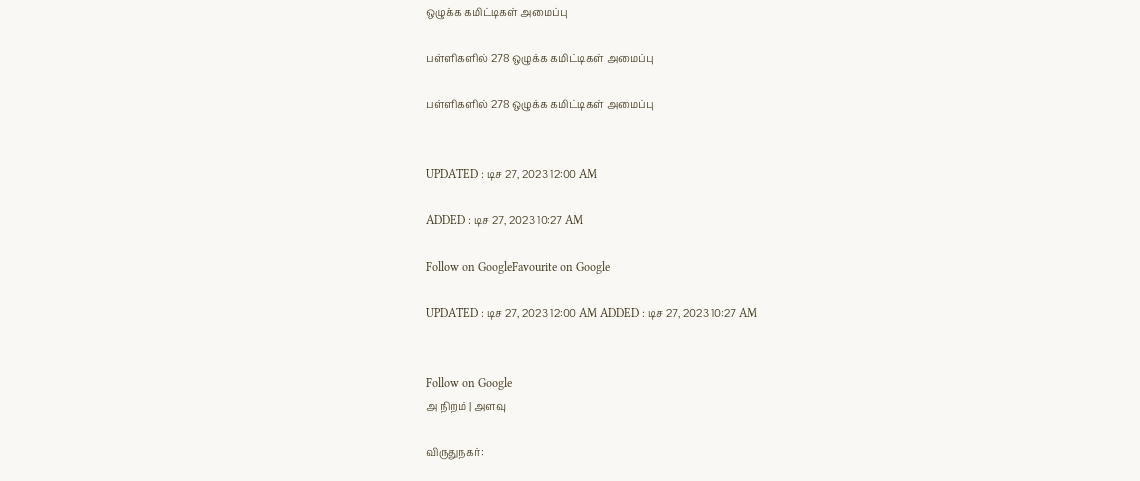ஒழுக்க கமிட்டிகள் அமைப்பு

பள்ளிகளில் 278 ஒழுக்க கமிட்டிகள் அமைப்பு

பள்ளிகளில் 278 ஒழுக்க கமிட்டிகள் அமைப்பு


UPDATED : டிச 27, 2023 12:00 AM

ADDED : டிச 27, 2023 10:27 AM

Follow on GoogleFavourite on Google

UPDATED : டிச 27, 2023 12:00 AM ADDED : டிச 27, 2023 10:27 AM


Follow on Google
அ நிறம் | அளவு

விருதுநகர்: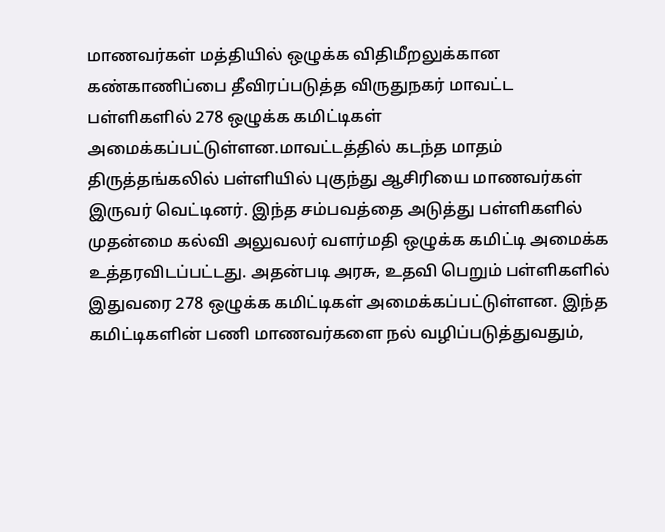மாணவர்கள் மத்தியில் ஒழுக்க விதிமீறலுக்கான கண்காணிப்பை தீவிரப்படுத்த விருதுநகர் மாவட்ட பள்ளிகளில் 278 ஒழுக்க கமிட்டிகள் அமைக்கப்பட்டுள்ளன.மாவட்டத்தில் கடந்த மாதம் திருத்தங்கலில் பள்ளியில் புகுந்து ஆசிரியை மாணவர்கள் இருவர் வெட்டினர். இந்த சம்பவத்தை அடுத்து பள்ளிகளில் முதன்மை கல்வி அலுவலர் வளர்மதி ஒழுக்க கமிட்டி அமைக்க உத்தரவிடப்பட்டது. அதன்படி அரசு, உதவி பெறும் பள்ளிகளில் இதுவரை 278 ஒழுக்க கமிட்டிகள் அமைக்கப்பட்டுள்ளன. இந்த கமிட்டிகளின் பணி மாணவர்களை நல் வழிப்படுத்துவதும்,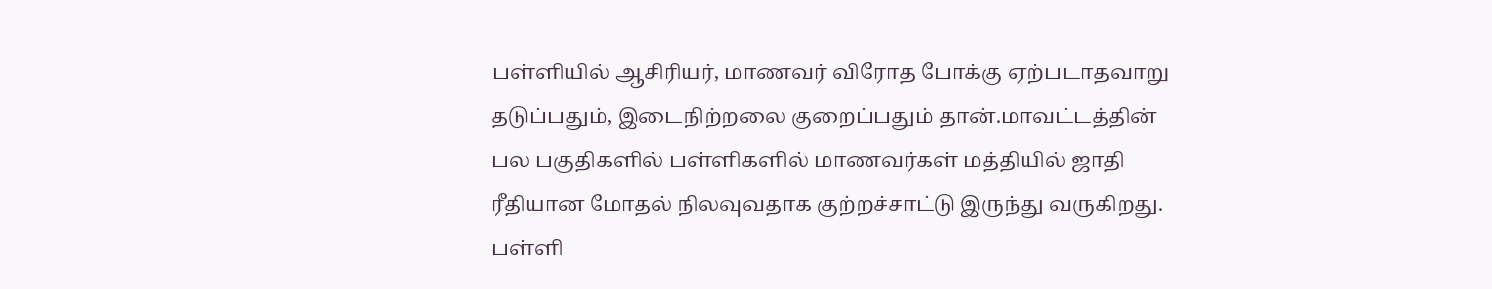பள்ளியில் ஆசிரியர், மாணவர் விரோத போக்கு ஏற்படாதவாறு தடுப்பதும், இடைநிற்றலை குறைப்பதும் தான்.மாவட்டத்தின் பல பகுதிகளில் பள்ளிகளில் மாணவர்கள் மத்தியில் ஜாதி ரீதியான மோதல் நிலவுவதாக குற்றச்சாட்டு இருந்து வருகிறது. பள்ளி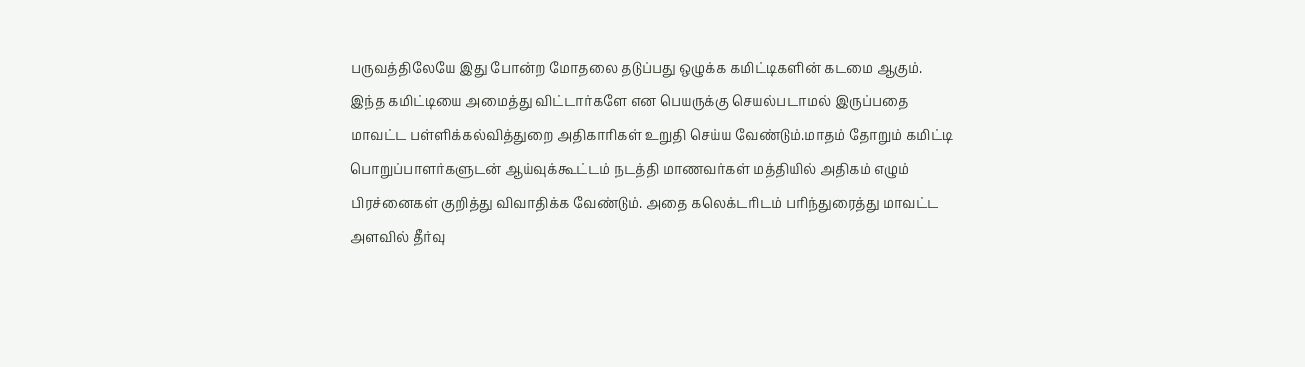பருவத்திலேயே இது போன்ற மோதலை தடுப்பது ஒழுக்க கமிட்டிகளின் கடமை ஆகும். இந்த கமிட்டியை அமைத்து விட்டார்களே என பெயருக்கு செயல்படாமல் இருப்பதை மாவட்ட பள்ளிக்கல்வித்துறை அதிகாரிகள் உறுதி செய்ய வேண்டும்.மாதம் தோறும் கமிட்டி பொறுப்பாளர்களுடன் ஆய்வுக்கூட்டம் நடத்தி மாணவர்கள் மத்தியில் அதிகம் எழும் பிரச்னைகள் குறித்து விவாதிக்க வேண்டும். அதை கலெக்டரிடம் பரிந்துரைத்து மாவட்ட அளவில் தீர்வு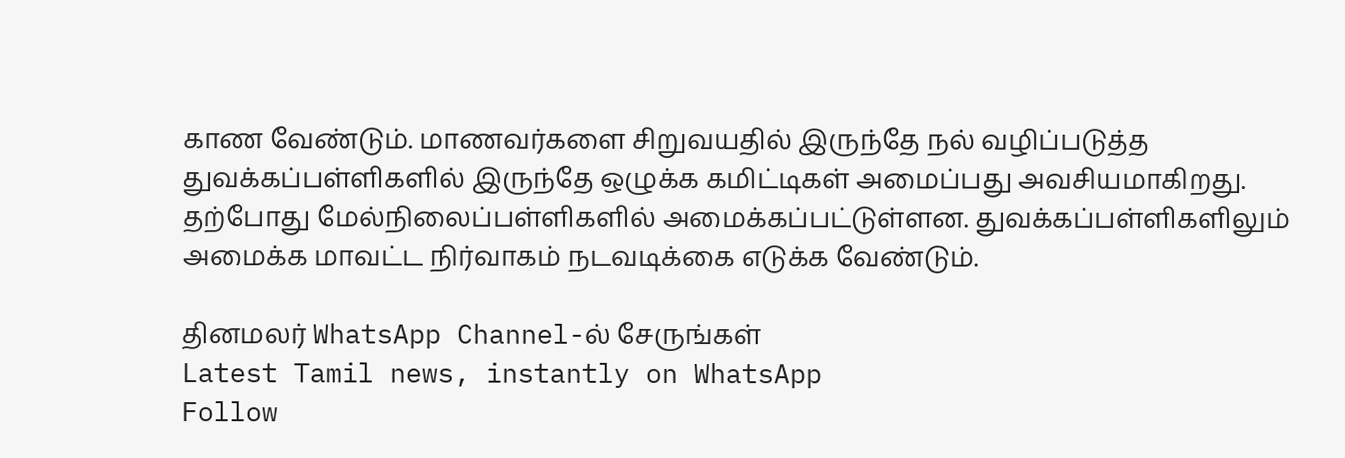காண வேண்டும். மாணவர்களை சிறுவயதில் இருந்தே நல் வழிப்படுத்த துவக்கப்பள்ளிகளில் இருந்தே ஒழுக்க கமிட்டிகள் அமைப்பது அவசியமாகிறது. தற்போது மேல்நிலைப்பள்ளிகளில் அமைக்கப்பட்டுள்ளன. துவக்கப்பள்ளிகளிலும் அமைக்க மாவட்ட நிர்வாகம் நடவடிக்கை எடுக்க வேண்டும்.

தினமலர் WhatsApp Channel-ல் சேருங்கள்
Latest Tamil news, instantly on WhatsApp
Follow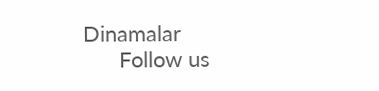Dinamalar
      Follow us